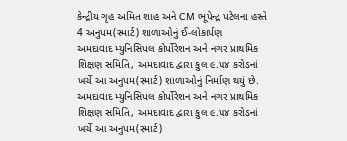કેન્દ્રીય ગૃહ અમિત શાહ અને CM ભૂપેન્દ્ર પટેલના હસ્તે 4 અનુપમ(સ્માર્ટ) શાળાઓનું ઈ-લોકાર્પણ
અમદાવાદ મ્યુનિસિપલ કોર્પોરેશન અને નગર પ્રાથમિક શિક્ષણ સમિતિ, અમદાવાદ દ્વારા કુલ ૯.૫૪ કરોડનાં ખર્ચે આ અનુપમ(સ્માર્ટ) શાળાઓનું નિર્માણ થયું છે.
અમદાવાદ મ્યુનિસિપલ કોર્પોરેશન અને નગર પ્રાથમિક શિક્ષણ સમિતિ, અમદાવાદ દ્વારા કુલ ૯.૫૪ કરોડનાં ખર્ચે આ અનુપમ(સ્માર્ટ)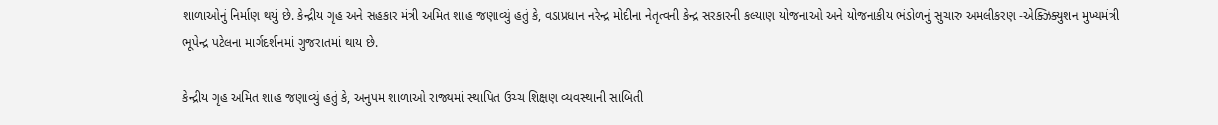શાળાઓનું નિર્માણ થયું છે. કેન્દ્રીય ગૃહ અને સહકાર મંત્રી અમિત શાહ જણાવ્યું હતું કે, વડાપ્રધાન નરેન્દ્ર મોદીના નેતૃત્વની કેન્દ્ર સરકારની કલ્યાણ યોજનાઓ અને યોજનાકીય ભંડોળનું સુચારુ અમલીકરણ -એક્ઝિક્યુશન મુખ્યમંત્રી ભૂપેન્દ્ર પટેલના માર્ગદર્શનમાં ગુજરાતમાં થાય છે.

કેન્દ્રીય ગૃહ અમિત શાહ જણાવ્યું હતું કે, અનુપમ શાળાઓ રાજ્યમાં સ્થાપિત ઉચ્ચ શિક્ષણ વ્યવસ્થાની સાબિતી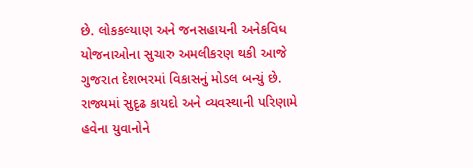છે. લોકકલ્યાણ અને જનસહાયની અનેકવિધ યોજનાઓના સુચારુ અમલીકરણ થકી આજે ગુજરાત દેશભરમાં વિકાસનું મોડલ બન્યું છે. રાજ્યમાં સુદૃઢ કાયદો અને વ્યવસ્થાની પરિણામે હવેના યુવાનોને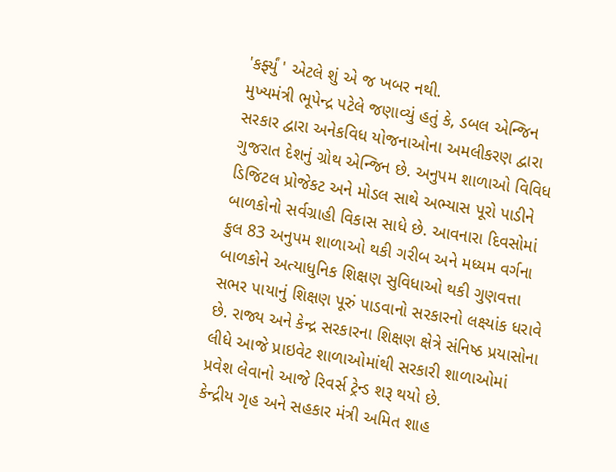'કર્ફ્યું ' એટલે શું એ જ ખબર નથી.
મુખ્યમંત્રી ભૂપેન્દ્ર પટેલે જણાવ્યું હતું કે, ડબલ એન્જિન સરકાર દ્વારા અનેકવિધ યોજનાઓના અમલીકરણ દ્વારા ગુજરાત દેશનું ગ્રોથ એન્જિન છે. અનુપમ શાળાઓ વિવિધ ડિજિટલ પ્રોજેકટ અને મોડલ સાથે અભ્યાસ પૂરો પાડીને બાળકોનો સર્વગ્રાહી વિકાસ સાધે છે. આવનારા દિવસોમાં કુલ 83 અનુપમ શાળાઓ થકી ગરીબ અને મધ્યમ વર્ગના બાળકોને અત્યાધુનિક શિક્ષણ સુવિધાઓ થકી ગુણવત્તા સભર પાયાનું શિક્ષણ પૂરું પાડવાનો સરકારનો લક્ષ્યાંક ધરાવે છે. રાજ્ય અને કેન્દ્ર સરકારના શિક્ષણ ક્ષેત્રે સંનિષ્ઠ પ્રયાસોના લીધે આજે પ્રાઇવેટ શાળાઓમાંથી સરકારી શાળાઓમાં પ્રવેશ લેવાનો આજે રિવર્સ ટ્રેન્ડ શરૂ થયો છે.
કેન્દ્રીય ગૃહ અને સહકાર મંત્રી અમિત શાહ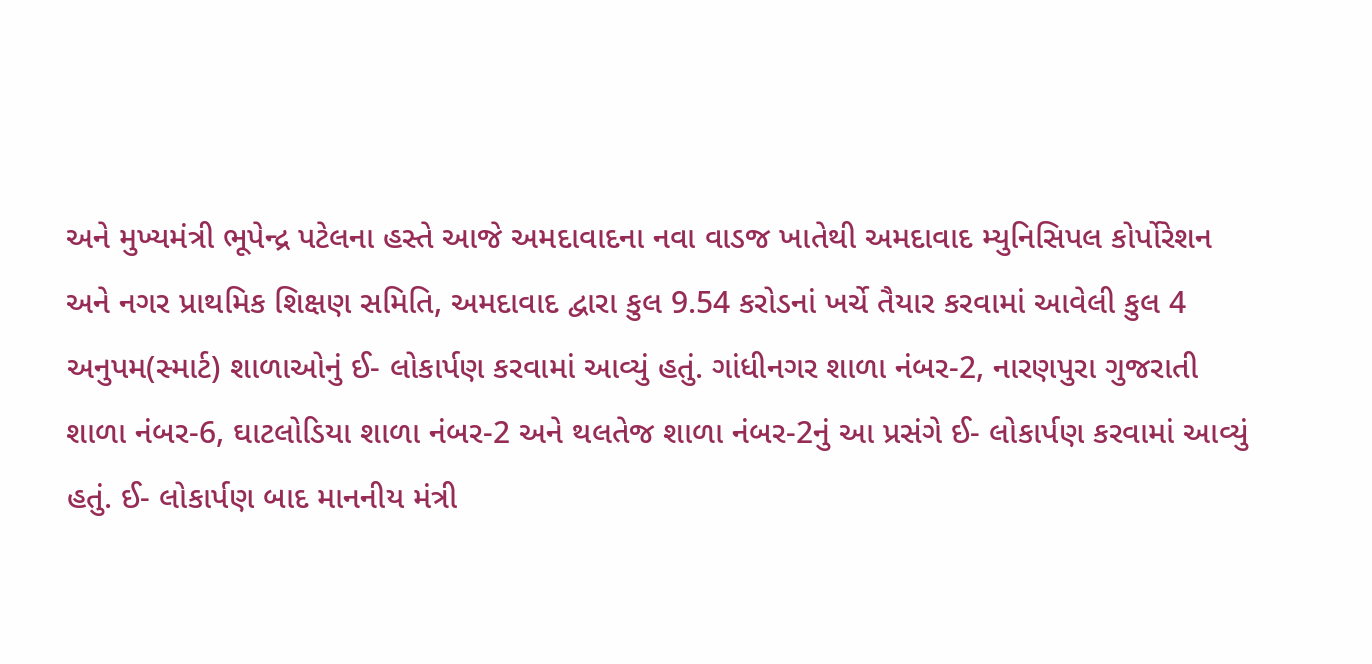અને મુખ્યમંત્રી ભૂપેન્દ્ર પટેલના હસ્તે આજે અમદાવાદના નવા વાડજ ખાતેથી અમદાવાદ મ્યુનિસિપલ કોર્પોરેશન અને નગર પ્રાથમિક શિક્ષણ સમિતિ, અમદાવાદ દ્વારા કુલ 9.54 કરોડનાં ખર્ચે તૈયાર કરવામાં આવેલી કુલ 4 અનુપમ(સ્માર્ટ) શાળાઓનું ઈ- લોકાર્પણ કરવામાં આવ્યું હતું. ગાંધીનગર શાળા નંબર-2, નારણપુરા ગુજરાતી શાળા નંબર-6, ઘાટલોડિયા શાળા નંબર-2 અને થલતેજ શાળા નંબર-2નું આ પ્રસંગે ઈ- લોકાર્પણ કરવામાં આવ્યું હતું. ઈ- લોકાર્પણ બાદ માનનીય મંત્રી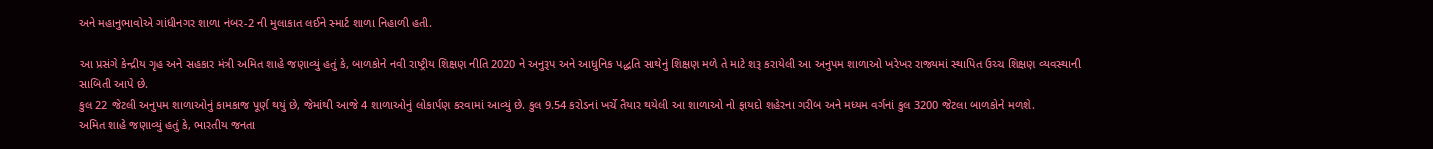અને મહાનુભાવોએ ગાંધીનગર શાળા નંબર-2 ની મુલાકાત લઈને સ્માર્ટ શાળા નિહાળી હતી.

આ પ્રસંગે કેન્દ્રીય ગૃહ અને સહકાર મંત્રી અમિત શાહે જણાવ્યું હતું કે, બાળકોને નવી રાષ્ટ્રીય શિક્ષણ નીતિ 2020 ને અનુરૂપ અને આધુનિક પદ્ધતિ સાથેનું શિક્ષણ મળે તે માટે શરૂ કરાયેલી આ અનુપમ શાળાઓ ખરેખર રાજ્યમાં સ્થાપિત ઉચ્ચ શિક્ષણ વ્યવસ્થાની સાબિતી આપે છે.
કુલ 22 જેટલી અનુપમ શાળાઓનું કામકાજ પૂર્ણ થયું છે, જેમાંથી આજે 4 શાળાઓનું લોકાર્પણ કરવામાં આવ્યું છે. કુલ 9.54 કરોડનાં ખર્ચે તૈયાર થયેલી આ શાળાઓ નો ફાયદો શહેરના ગરીબ અને મધ્યમ વર્ગનાં કુલ 3200 જેટલા બાળકોને મળશે.
અમિત શાહે જણાવ્યું હતું કે, ભારતીય જનતા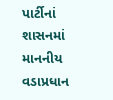પાર્ટીનાં શાસનમાં માનનીય વડાપ્રધાન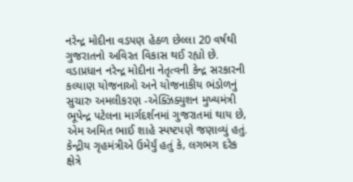નરેન્દ્ર મોદીના વડપણ હેઠળ છેલ્લા 20 વર્ષથી ગુજરાતનો અવિરત વિકાસ થઈ રહ્યો છે.
વડાપ્રધાન નરેન્દ્ર મોદીના નેતૃત્વની કેન્દ્ર સરકારની કલ્યાણ યોજનાઓ અને યોજનાકીય ભંડોળનું સુચારુ અમલીકરણ -એક્ઝિક્યુશન મુખ્યમંત્રી ભૂપેન્દ્ર પટેલના માર્ગદર્શનમાં ગુજરાતમાં થાય છે, એમ અમિત ભાઈ શાહે સ્પષ્ટપણે જણાવ્યું હતું.
કેન્દ્રીય ગૃહમંત્રીએ ઉમેર્યું હતું કે, લગભગ દરેક ક્ષેત્રે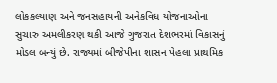લોકકલ્યાણ અને જનસહાયની અનેકવિધ યોજનાઓના સુચારુ અમલીકરણ થકી આજે ગુજરાત દેશભરમાં વિકાસનું મોડલ બન્યું છે. રાજ્યમાં બીજેપીના શાસન પેહલા પ્રાથમિક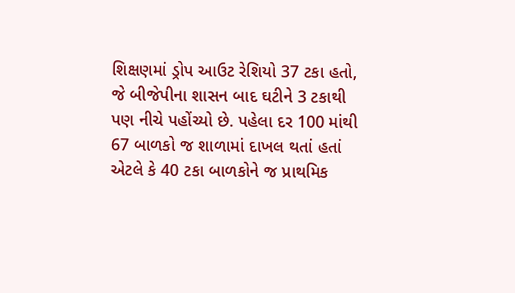શિક્ષણમાં ડ્રોપ આઉટ રેશિયો 37 ટકા હતો, જે બીજેપીના શાસન બાદ ઘટીને 3 ટકાથી પણ નીચે પહોંચ્યો છે. પહેલા દર 100 માંથી 67 બાળકો જ શાળામાં દાખલ થતાં હતાં એટલે કે 40 ટકા બાળકોને જ પ્રાથમિક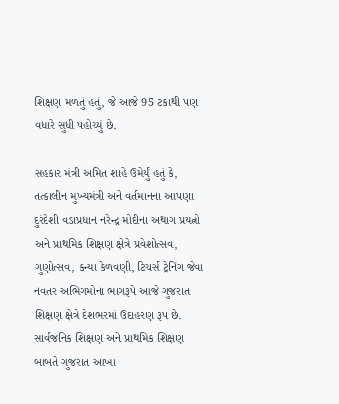શિક્ષણ મળતું હતું, જે આજે 95 ટકાથી પણ વધારે સુધી પહોચ્યું છે.

સહકાર મંત્રી અમિત શાહે ઉમેર્યું હતું કે, તત્કાલીન મુખ્યમંત્રી અને વર્તમાનના આપણા દુરંદેશી વડાપ્રધાન નરેન્દ્ર મોદીના અથાગ પ્રયત્નો અને પ્રાથમિક શિક્ષણ ક્ષેત્રે પ્રવેશોત્સવ, ગુણોત્સવ, કન્યા કેળવણી, ટિચર્સ ટ્રેનિંગ જેવા નવતર અભિગમોના ભાગરૂપે આજે ગુજરાત શિક્ષણ ક્ષેત્રે દેશભરમાં ઉદાહરણ રૂપ છે. સાર્વજનિક શિક્ષણ અને પ્રાથમિક શિક્ષણ બાબતે ગુજરાત આખા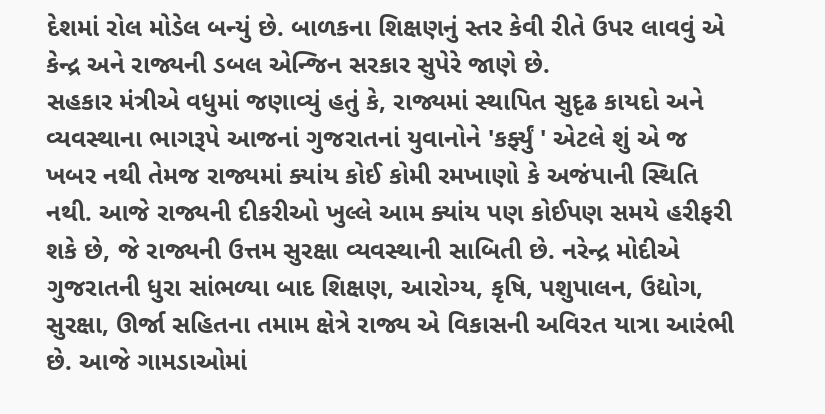દેશમાં રોલ મોડેલ બન્યું છે. બાળકના શિક્ષણનું સ્તર કેવી રીતે ઉપર લાવવું એ કેન્દ્ર અને રાજ્યની ડબલ એન્જિન સરકાર સુપેરે જાણે છે.
સહકાર મંત્રીએ વધુમાં જણાવ્યું હતું કે, રાજ્યમાં સ્થાપિત સુદૃઢ કાયદો અને વ્યવસ્થાના ભાગરૂપે આજનાં ગુજરાતનાં યુવાનોને 'કર્ફ્યું ' એટલે શું એ જ ખબર નથી તેમજ રાજ્યમાં ક્યાંય કોઈ કોમી રમખાણો કે અજંપાની સ્થિતિ નથી. આજે રાજ્યની દીકરીઓ ખુલ્લે આમ ક્યાંય પણ કોઈપણ સમયે હરીફરી શકે છે, જે રાજ્યની ઉત્તમ સુરક્ષા વ્યવસ્થાની સાબિતી છે. નરેન્દ્ર મોદીએ ગુજરાતની ધુરા સાંભળ્યા બાદ શિક્ષણ, આરોગ્ય, કૃષિ, પશુપાલન, ઉદ્યોગ, સુરક્ષા, ઊર્જા સહિતના તમામ ક્ષેત્રે રાજ્ય એ વિકાસની અવિરત યાત્રા આરંભી છે. આજે ગામડાઓમાં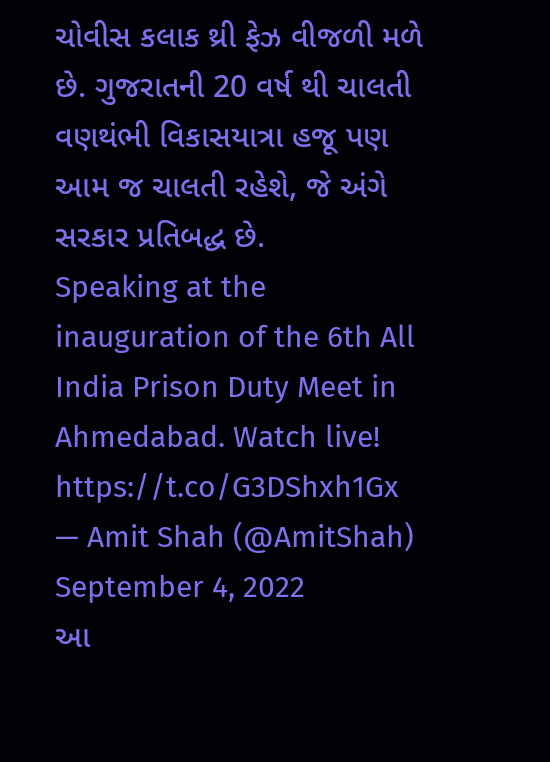ચોવીસ કલાક થ્રી ફેઝ વીજળી મળે છે. ગુજરાતની 20 વર્ષ થી ચાલતી વણથંભી વિકાસયાત્રા હજૂ પણ આમ જ ચાલતી રહેશે, જે અંગે સરકાર પ્રતિબદ્ધ છે.
Speaking at the inauguration of the 6th All India Prison Duty Meet in Ahmedabad. Watch live! https://t.co/G3DShxh1Gx
— Amit Shah (@AmitShah) September 4, 2022
આ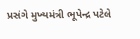પ્રસંગે મુખ્યમંત્રી ભૂપેન્દ્ર પટેલે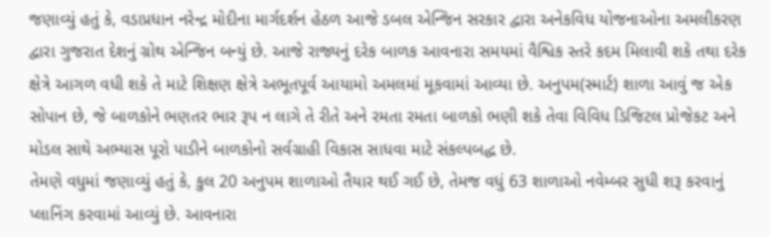જણાવ્યું હતું કે, વડાપ્રધાન નરેન્દ્ર મોદીના માર્ગદર્શન હેઠળ આજે ડબલ એન્જિન સરકાર દ્વારા અનેકવિધ યોજનાઓના અમલીકરણ દ્વારા ગુજરાત દેશનું ગ્રોથ એન્જિન બન્યું છે. આજે રાજ્યનું દરેક બાળક આવનારા સમયમાં વૈશ્વિક સ્તરે કદમ મિલાવી શકે તથા દરેક ક્ષેત્રે આગળ વધી શકે તે માટે શિક્ષણ ક્ષેત્રે અભૂતપૂર્વ આયામો અમલમાં મૂકવામાં આવ્યા છે. અનુપમ(સ્માર્ટ) શાળા આવું જ એક સોપાન છે, જે બાળકોને ભણતર ભાર રૂપ ન લાગે તે રીતે અને રમતા રમતા બાળકો ભણી શકે તેવા વિવિધ ડિજિટલ પ્રોજેકટ અને મોડલ સાથે અભ્યાસ પૂરો પાડીને બાળકોનો સર્વગ્રાહી વિકાસ સાધવા માટે સંકલ્પબદ્ધ છે.
તેમણે વધુમાં જણાવ્યું હતું કે, કુલ 20 અનુપમ શાળાઓ તૈયાર થઈ ગઈ છે, તેમજ વધું 63 શાળાઓ નવેમ્બર સુધી શરૂ કરવાનું પ્લાનિંગ કરવામાં આવ્યું છે. આવનારા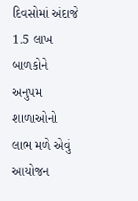દિવસોમાં અંદાજે 1.5 લાખ બાળકોને અનુપમ શાળાઓનો લાભ મળે એવું આયોજન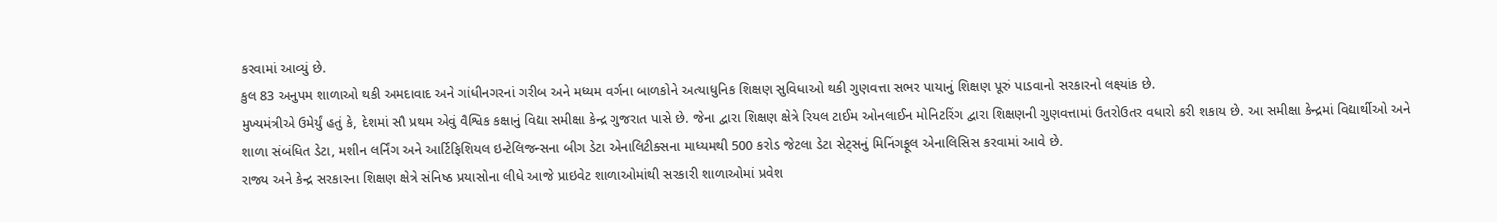કરવામાં આવ્યું છે.
કુલ 83 અનુપમ શાળાઓ થકી અમદાવાદ અને ગાંધીનગરનાં ગરીબ અને મધ્યમ વર્ગના બાળકોને અત્યાધુનિક શિક્ષણ સુવિધાઓ થકી ગુણવત્તા સભર પાયાનું શિક્ષણ પૂરું પાડવાનો સરકારનો લક્ષ્યાંક છે.
મુખ્યમંત્રીએ ઉમેર્યું હતું કે, દેશમાં સૌ પ્રથમ એવું વૈશ્વિક કક્ષાનું વિદ્યા સમીક્ષા કેન્દ્ર ગુજરાત પાસે છે. જેના દ્વારા શિક્ષણ ક્ષેત્રે રિયલ ટાઈમ ઓનલાઈન મોનિટરિંગ દ્વારા શિક્ષણની ગુણવત્તામાં ઉતરોઉતર વધારો કરી શકાય છે. આ સમીક્ષા કેન્દ્રમાં વિદ્યાર્થીઓ અને શાળા સંબંધિત ડેટા, મશીન લર્નિંગ અને આર્ટિફિશિયલ ઇન્ટેલિજન્સના બીગ ડેટા એનાલિટીક્સના માધ્યમથી 500 કરોડ જેટલા ડેટા સેટ્સનું મિનિંગફૂલ એનાલિસિસ કરવામાં આવે છે.
રાજ્ય અને કેન્દ્ર સરકારના શિક્ષણ ક્ષેત્રે સંનિષ્ઠ પ્રયાસોના લીધે આજે પ્રાઇવેટ શાળાઓમાંથી સરકારી શાળાઓમાં પ્રવેશ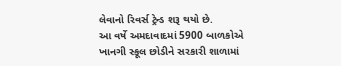લેવાનો રિવર્સ ટ્રેન્ડ શરૂ થયો છે.
આ વર્ષે અમદાવાદમાં 5900 બાળકોએ ખાનગી સ્કૂલ છોડીને સરકારી શાળામાં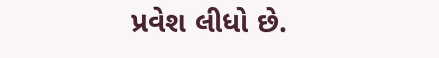પ્રવેશ લીધો છે.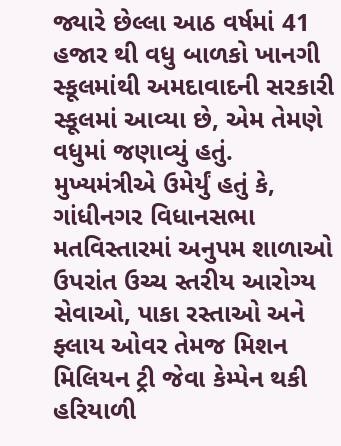જ્યારે છેલ્લા આઠ વર્ષમાં 41 હજાર થી વધુ બાળકો ખાનગી સ્કૂલમાંથી અમદાવાદની સરકારી સ્કૂલમાં આવ્યા છે, એમ તેમણે વધુમાં જણાવ્યું હતું.
મુખ્યમંત્રીએ ઉમેર્યું હતું કે, ગાંધીનગર વિધાનસભા મતવિસ્તારમાં અનુપમ શાળાઓ ઉપરાંત ઉચ્ચ સ્તરીય આરોગ્ય સેવાઓ, પાકા રસ્તાઓ અને ફ્લાય ઓવર તેમજ મિશન મિલિયન ટ્રી જેવા કેમ્પેન થકી હરિયાળી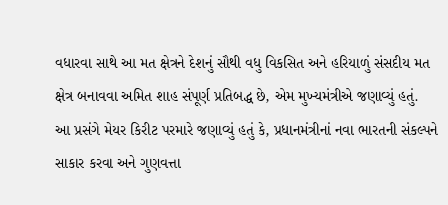વધારવા સાથે આ મત ક્ષેત્રને દેશનું સૌથી વધુ વિકસિત અને હરિયાળું સંસદીય મત ક્ષેત્ર બનાવવા અમિત શાહ સંપૂર્ણ પ્રતિબદ્ધ છે, એમ મુખ્યમંત્રીએ જણાવ્યું હતું.
આ પ્રસંગે મેયર કિરીટ પરમારે જણાવ્યું હતું કે, પ્રધાનમંત્રીનાં નવા ભારતની સંકલ્પને સાકાર કરવા અને ગુણવત્તા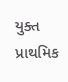યુક્ત પ્રાથમિક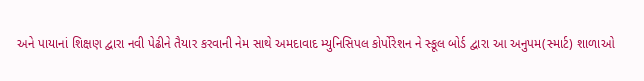અને પાયાનાં શિક્ષણ દ્વારા નવી પેઢીને તૈયાર કરવાની નેમ સાથે અમદાવાદ મ્યુનિસિપલ કોર્પોરેશન ને સ્કૂલ બોર્ડ દ્વારા આ અનુપમ(સ્માર્ટ) શાળાઓ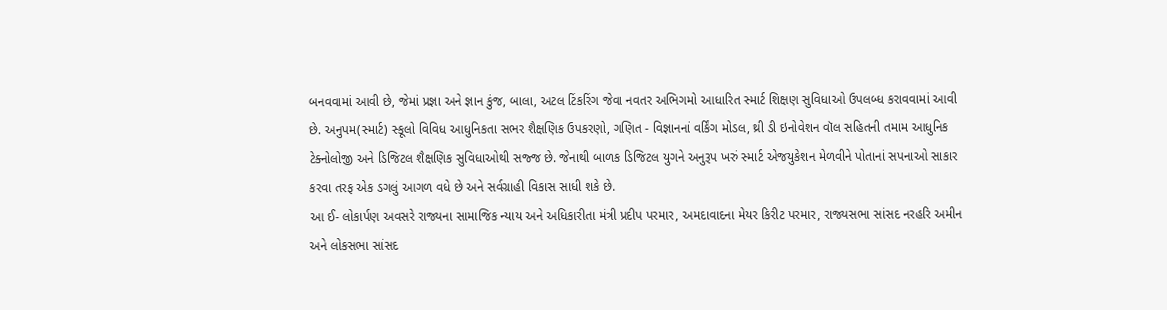બનવવામાં આવી છે, જેમાં પ્રજ્ઞા અને જ્ઞાન કુંજ, બાલા, અટલ ટિંકરિંગ જેવા નવતર અભિગમો આધારિત સ્માર્ટ શિક્ષણ સુવિધાઓ ઉપલબ્ધ કરાવવામાં આવી છે. અનુપમ(સ્માર્ટ) સ્કૂલો વિવિધ આધુનિકતા સભર શૈક્ષણિક ઉપકરણો, ગણિત - વિજ્ઞાનનાં વર્કિંગ મોડલ, થ્રી ડી ઇનોવેશન વૉલ સહિતની તમામ આધુનિક ટેક્નોલોજી અને ડિજિટલ શૈક્ષણિક સુવિધાઓથી સજ્જ છે. જેનાથી બાળક ડિજિટલ યુગને અનુરૂપ ખરું સ્માર્ટ એજયુકેશન મેળવીને પોતાનાં સપનાઓ સાકાર કરવા તરફ એક ડગલું આગળ વધે છે અને સર્વગ્રાહી વિકાસ સાધી શકે છે.
આ ઈ- લોકાર્પણ અવસરે રાજ્યના સામાજિક ન્યાય અને અધિકારીતા મંત્રી પ્રદીપ પરમાર, અમદાવાદના મેયર કિરીટ પરમાર, રાજ્યસભા સાંસદ નરહરિ અમીન અને લોકસભા સાંસદ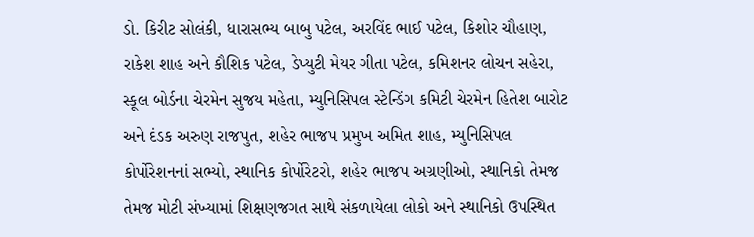ડો. કિરીટ સોલંકી, ધારાસભ્ય બાબુ પટેલ, અરવિંદ ભાઈ પટેલ, કિશોર ચૌહાણ, રાકેશ શાહ અને કૌશિક પટેલ, ડેપ્યુટી મેયર ગીતા પટેલ, કમિશનર લોચન સહેરા, સ્કૂલ બોર્ડના ચેરમેન સુજય મહેતા, મ્યુનિસિપલ સ્ટેન્ડિંગ કમિટી ચેરમેન હિતેશ બારોટ અને દંડક અરુણ રાજપુત, શહેર ભાજપ પ્રમુખ અમિત શાહ, મ્યુનિસિપલ કોર્પોરેશનનાં સભ્યો, સ્થાનિક કોર્પોરેટરો, શહેર ભાજપ અગ્રણીઓ, સ્થાનિકો તેમજ તેમજ મોટી સંખ્યામાં શિક્ષણજગત સાથે સંકળાયેલા લોકો અને સ્થાનિકો ઉપસ્થિત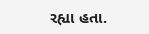રહ્યા હતા.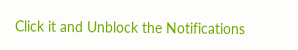Click it and Unblock the Notifications